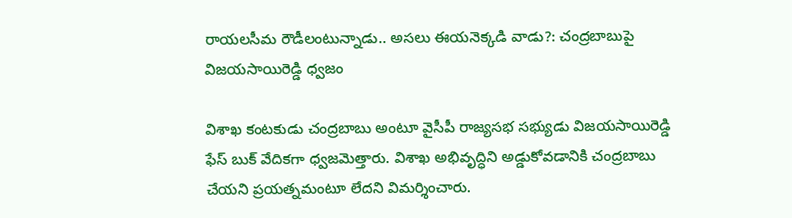రాయలసీమ రౌడీలంటున్నాడు.. అసలు ఈయనెక్కడి వాడు?: చంద్రబాబుపై విజయసాయిరెడ్డి ధ్వజం

విశాఖ కంటకుడు చంద్రబాబు అంటూ వైసీపీ రాజ్యసభ సభ్యుడు విజయసాయిరెడ్డి ఫేస్ బుక్ వేదికగా ధ్వజమెత్తారు. విశాఖ అభివృద్ధిని అడ్డుకోవడానికి చంద్రబాబు చేయని ప్రయత్నమంటూ లేదని విమర్శించారు.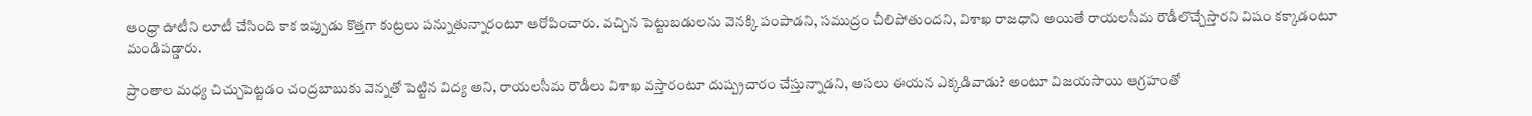ఆంధ్రా ఊటీని లూటీ చేసింది కాక ఇప్పుడు కొత్తగా కుట్రలు పన్నుతున్నారంటూ ఆరోపించారు. వచ్చిన పెట్టుబడులను వెనక్కి పంపాడని, సముద్రం చీలిపోతుందని, విశాఖ రాజధాని అయితే రాయలసీమ రౌడీలొచ్చేస్తారని విషం కక్కాడంటూ మండిపడ్డారు.

ప్రాంతాల మధ్య చిచ్చుపెట్టడం చంద్రబాబుకు వెన్నతో పెట్టిన విద్య అని, రాయలసీమ రౌడీలు విశాఖ వస్తారంటూ దుష్ప్రచారం చేస్తున్నాడని, అసలు ఈయన ఎక్కడివాడు? అంటూ విజయసాయి ఆగ్రహంతో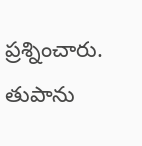ప్రశ్నించారు. తుపాను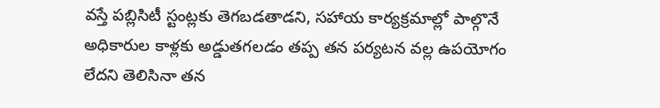వస్తే పబ్లిసిటీ స్టంట్లకు తెగబడతాడని, సహాయ కార్యక్రమాల్లో పాల్గొనే అధికారుల కాళ్లకు అడ్డుతగలడం తప్ప తన పర్యటన వల్ల ఉపయోగం లేదని తెలిసినా తన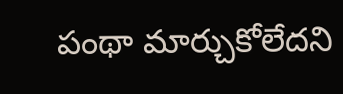పంథా మార్చుకోలేదని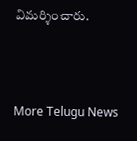విమర్శించారు.



More Telugu News